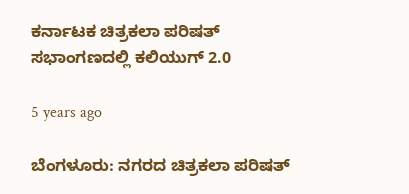ಕರ್ನಾಟಕ ಚಿತ್ರಕಲಾ ಪರಿಷತ್ ಸಭಾಂಗಣದಲ್ಲಿ ಕಲಿಯುಗ್ 2.0

5 years ago

ಬೆಂಗಳೂರು: ನಗರದ ಚಿತ್ರಕಲಾ ಪರಿಷತ್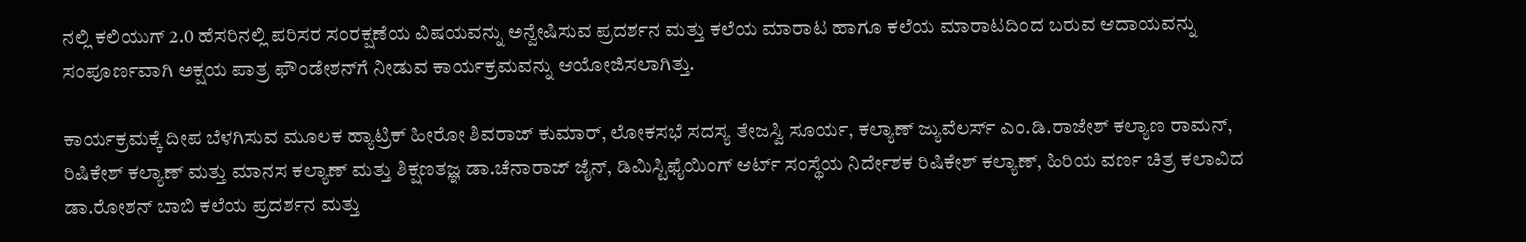ನಲ್ಲಿ ಕಲಿಯುಗ್ 2.0 ಹೆಸರಿನಲ್ಲಿ ಪರಿಸರ ಸಂರಕ್ಷಣೆಯ ವಿಷಯವನ್ನು ಅನ್ವೇಷಿಸುವ ಪ್ರದರ್ಶನ ಮತ್ತು ಕಲೆಯ ಮಾರಾಟ ಹಾಗೂ ಕಲೆಯ ಮಾರಾಟದಿಂದ ಬರುವ ಆದಾಯವನ್ನು ಸಂಪೂರ್ಣವಾಗಿ ಅಕ್ಷಯ ಪಾತ್ರ ಫೌಂಡೇಶನ್‌ಗೆ ನೀಡುವ ಕಾರ್ಯಕ್ರಮವನ್ನು ಆಯೋಜಿಸಲಾಗಿತ್ತು.

ಕಾರ್ಯಕ್ರಮಕ್ಕೆ ದೀಪ ಬೆಳಗಿಸುವ ಮೂಲಕ ಹ್ಯಾಟ್ರಿಕ್ ಹೀರೋ ಶಿವರಾಜ್ ಕುಮಾರ್, ಲೋಕಸಭೆ ಸದಸ್ಯ ತೇಜಸ್ವಿ ಸೂರ್ಯ, ಕಲ್ಯಾಣ್ ಜ್ಯುವೆಲರ್ಸ್ ಎಂ.ಡಿ.ರಾಜೇಶ್ ಕಲ್ಯಾಣ ರಾಮನ್, ರಿಷಿಕೇಶ್ ಕಲ್ಯಾಣ್ ಮತ್ತು ಮಾನಸ ಕಲ್ಯಾಣ್ ಮತ್ತು ಶಿಕ್ಷಣತಜ್ಞ ಡಾ.ಚೆನಾರಾಜ್ ಜೈನ್, ಡಿಮಿಸ್ಟಿಫೈಯಿಂಗ್ ಆರ್ಟ್ ಸಂಸ್ಥೆಯ ನಿರ್ದೇಶಕ ರಿಷಿಕೇಶ್ ಕಲ್ಯಾಣ್, ಹಿರಿಯ ವರ್ಣ ಚಿತ್ರ ಕಲಾವಿದ ಡಾ.ರೋಶನ್ ಬಾಬಿ ಕಲೆಯ ಪ್ರದರ್ಶನ ಮತ್ತು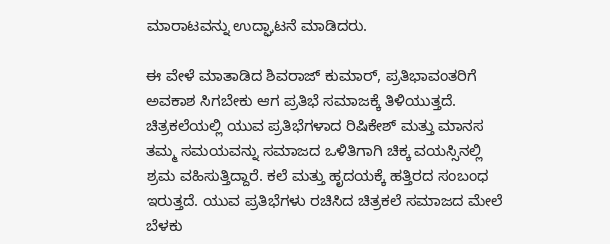ಮಾರಾಟವನ್ನು ಉದ್ಘಾಟನೆ ಮಾಡಿದರು.

ಈ ವೇಳೆ ಮಾತಾಡಿದ ಶಿವರಾಜ್ ಕುಮಾರ್, ಪ್ರತಿಭಾವಂತರಿಗೆ ಅವಕಾಶ ಸಿಗಬೇಕು ಆಗ ಪ್ರತಿಭೆ ಸಮಾಜಕ್ಕೆ ತಿಳಿಯುತ್ತದೆ. ಚಿತ್ರಕಲೆಯಲ್ಲಿ ಯುವ ಪ್ರತಿಭೆಗಳಾದ ರಿಷಿಕೇಶ್ ಮತ್ತು ಮಾನಸ ತಮ್ಮ ಸಮಯವನ್ನು ಸಮಾಜದ ಒಳಿತಿಗಾಗಿ ಚಿಕ್ಕ ವಯಸ್ಸಿನಲ್ಲಿ ಶ್ರಮ ವಹಿಸುತ್ತಿದ್ದಾರೆ. ಕಲೆ ಮತ್ತು ಹೃದಯಕ್ಕೆ ಹತ್ತಿರದ ಸಂಬಂಧ ಇರುತ್ತದೆ. ಯುವ ಪ್ರತಿಭೆಗಳು ರಚಿಸಿದ ಚಿತ್ರಕಲೆ ಸಮಾಜದ ಮೇಲೆ ಬೆಳಕು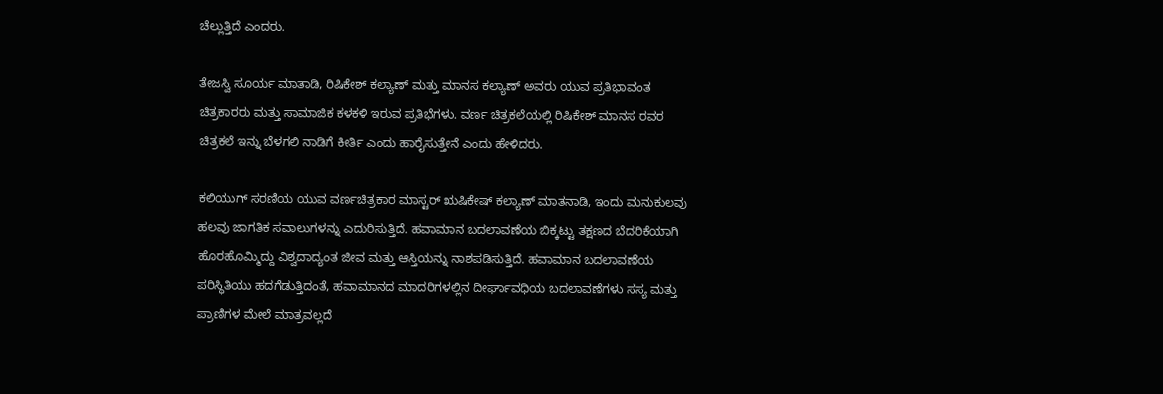ಚೆಲ್ಲುತ್ತಿದೆ ಎಂದರು.

ತೇಜಸ್ವಿ ಸೂರ್ಯ ಮಾತಾಡಿ, ರಿಷಿಕೇಶ್ ಕಲ್ಯಾಣ್ ಮತ್ತು ಮಾನಸ ಕಲ್ಯಾಣ್ ಅವರು ಯುವ ಪ್ರತಿಭಾವಂತ ಚಿತ್ರಕಾರರು ಮತ್ತು ಸಾಮಾಜಿಕ ಕಳಕಳಿ ಇರುವ ಪ್ರತಿಭೆಗಳು. ವರ್ಣ ಚಿತ್ರಕಲೆಯಲ್ಲಿ ರಿಷಿಕೇಶ್ ಮಾನಸ ರವರ ಚಿತ್ರಕಲೆ ಇನ್ನು ಬೆಳಗಲಿ ನಾಡಿಗೆ ಕೀರ್ತಿ ಎಂದು ಹಾರೈಸುತ್ತೇನೆ ಎಂದು ಹೇಳಿದರು.

ಕಲಿಯುಗ್ ಸರಣಿಯ ಯುವ ವರ್ಣಚಿತ್ರಕಾರ ಮಾಸ್ಟರ್ ಋಷಿಕೇಷ್ ಕಲ್ಯಾಣ್ ಮಾತನಾಡಿ, ಇಂದು ಮನುಕುಲವು ಹಲವು ಜಾಗತಿಕ ಸವಾಲುಗಳನ್ನು ಎದುರಿಸುತ್ತಿದೆ. ಹವಾಮಾನ ಬದಲಾವಣೆಯ ಬಿಕ್ಕಟ್ಟು ತಕ್ಷಣದ ಬೆದರಿಕೆಯಾಗಿ ಹೊರಹೊಮ್ಮಿದ್ದು ವಿಶ್ವದಾದ್ಯಂತ ಜೀವ ಮತ್ತು ಆಸ್ತಿಯನ್ನು ನಾಶಪಡಿಸುತ್ತಿದೆ. ಹವಾಮಾನ ಬದಲಾವಣೆಯ ಪರಿಸ್ಥಿತಿಯು ಹದಗೆಡುತ್ತಿದಂತೆ, ಹವಾಮಾನದ ಮಾದರಿಗಳಲ್ಲಿನ ದೀರ್ಘಾವಧಿಯ ಬದಲಾವಣೆಗಳು ಸಸ್ಯ ಮತ್ತು ಪ್ರಾಣಿಗಳ ಮೇಲೆ ಮಾತ್ರವಲ್ಲದೆ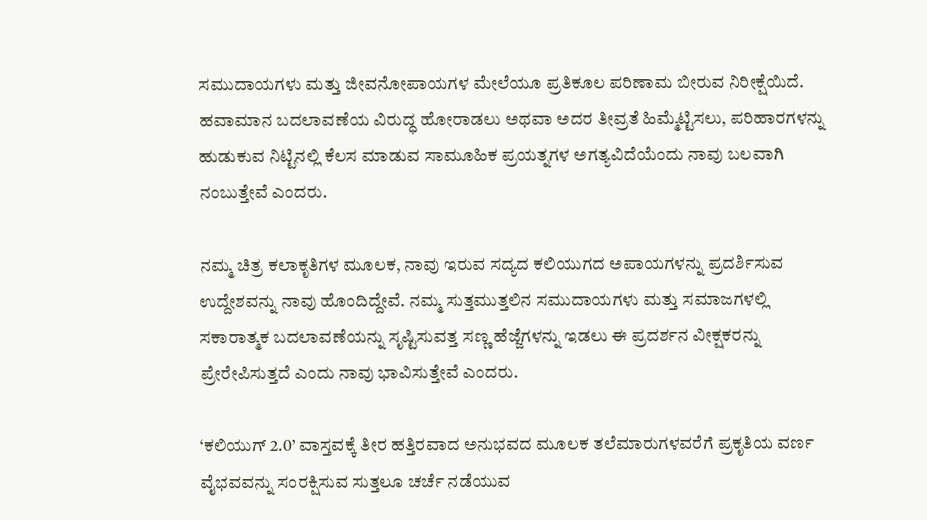ಸಮುದಾಯಗಳು ಮತ್ತು ಜೀವನೋಪಾಯಗಳ ಮೇಲೆಯೂ ಪ್ರತಿಕೂಲ ಪರಿಣಾಮ ಬೀರುವ ನಿರೀಕ್ಷೆಯಿದೆ. ಹವಾಮಾನ ಬದಲಾವಣೆಯ ವಿರುದ್ಧ ಹೋರಾಡಲು ಅಥವಾ ಅದರ ತೀವ್ರತೆ ಹಿಮ್ಮೆಟ್ಟಿಸಲು, ಪರಿಹಾರಗಳನ್ನು ಹುಡುಕುವ ನಿಟ್ಟಿನಲ್ಲಿ ಕೆಲಸ ಮಾಡುವ ಸಾಮೂಹಿಕ ಪ್ರಯತ್ನಗಳ ಅಗತ್ಯವಿದೆಯೆಂದು ನಾವು ಬಲವಾಗಿ ನಂಬುತ್ತೇವೆ ಎಂದರು.

ನಮ್ಮ ಚಿತ್ರ ಕಲಾಕೃತಿಗಳ ಮೂಲಕ, ನಾವು ಇರುವ ಸದ್ಯದ ಕಲಿಯುಗದ ಅಪಾಯಗಳನ್ನು ಪ್ರದರ್ಶಿಸುವ ಉದ್ದೇಶವನ್ನು ನಾವು ಹೊಂದಿದ್ದೇವೆ. ನಮ್ಮ ಸುತ್ತಮುತ್ತಲಿನ ಸಮುದಾಯಗಳು ಮತ್ತು ಸಮಾಜಗಳಲ್ಲಿ ಸಕಾರಾತ್ಮಕ ಬದಲಾವಣೆಯನ್ನು ಸೃಷ್ಟಿಸುವತ್ತ ಸಣ್ಣ ಹೆಜ್ಜೆಗಳನ್ನು ಇಡಲು ಈ ಪ್ರದರ್ಶನ ವೀಕ್ಷಕರನ್ನು ಪ್ರೇರೇಪಿಸುತ್ತದೆ ಎಂದು ನಾವು ಭಾವಿಸುತ್ತೇವೆ ಎಂದರು.

‘ಕಲಿಯುಗ್ 2.0’ ವಾಸ್ತವಕ್ಕೆ ತೀರ ಹತ್ತಿರವಾದ ಅನುಭವದ ಮೂಲಕ ತಲೆಮಾರುಗಳವರೆಗೆ ಪ್ರಕೃತಿಯ ವರ್ಣ ವೈಭವವನ್ನು ಸಂರಕ್ಷಿಸುವ ಸುತ್ತಲೂ ಚರ್ಚೆ ನಡೆಯುವ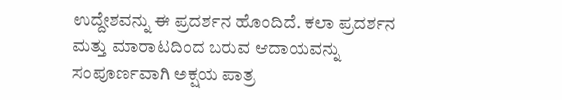ಉದ್ದೇಶವನ್ನು ಈ ಪ್ರದರ್ಶನ ಹೊಂದಿದೆ. ಕಲಾ ಪ್ರದರ್ಶನ ಮತ್ತು ಮಾರಾಟದಿಂದ ಬರುವ ಆದಾಯವನ್ನು ಸಂಪೂರ್ಣವಾಗಿ ಅಕ್ಷಯ ಪಾತ್ರ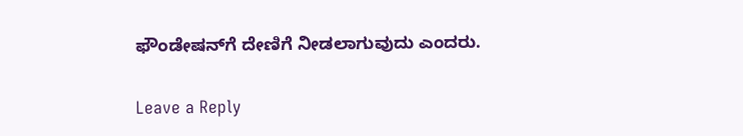ಫೌಂಡೇಷನ್‌ಗೆ ದೇಣಿಗೆ ನೀಡಲಾಗುವುದು ಎಂದರು.

Leave a Reply